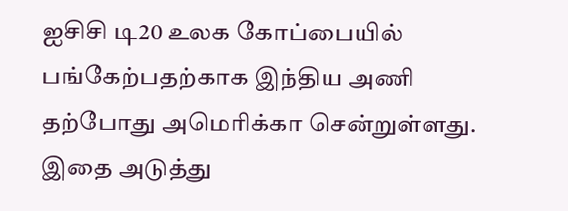ஐசிசி டி20 உலக கோப்பையில் பங்கேற்பதற்காக இந்திய அணி தற்போது அமெரிக்கா சென்றுள்ளது. இதை அடுத்து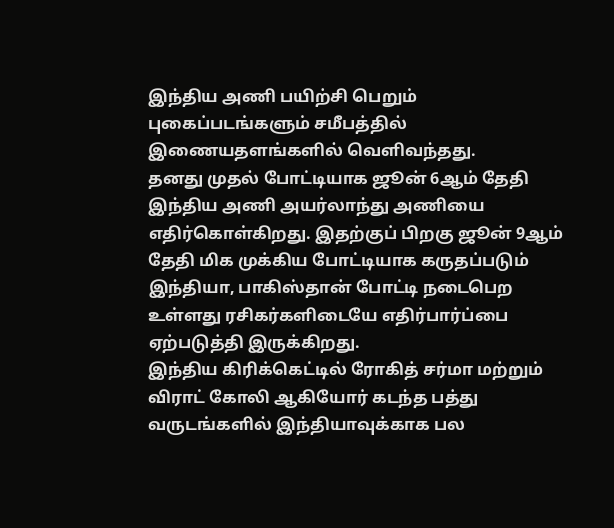இந்திய அணி பயிற்சி பெறும் புகைப்படங்களும் சமீபத்தில் இணையதளங்களில் வெளிவந்தது.
தனது முதல் போட்டியாக ஜூன் 6ஆம் தேதி இந்திய அணி அயர்லாந்து அணியை எதிர்கொள்கிறது. இதற்குப் பிறகு ஜூன் 9ஆம் தேதி மிக முக்கிய போட்டியாக கருதப்படும் இந்தியா, பாகிஸ்தான் போட்டி நடைபெற உள்ளது ரசிகர்களிடையே எதிர்பார்ப்பை ஏற்படுத்தி இருக்கிறது.
இந்திய கிரிக்கெட்டில் ரோகித் சர்மா மற்றும் விராட் கோலி ஆகியோர் கடந்த பத்து வருடங்களில் இந்தியாவுக்காக பல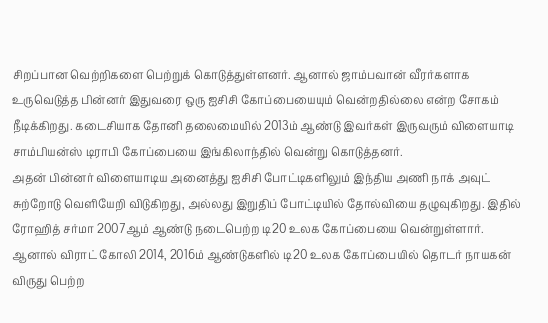சிறப்பான வெற்றிகளை பெற்றுக் கொடுத்துள்ளனர். ஆனால் ஜாம்பவான் வீரர்களாக உருவெடுத்த பின்னர் இதுவரை ஒரு ஐசிசி கோப்பையையும் வென்றதில்லை என்ற சோகம் நீடிக்கிறது. கடைசியாக தோனி தலைமையில் 2013ம் ஆண்டு இவர்கள் இருவரும் விளையாடி சாம்பியன்ஸ் டிராபி கோப்பையை இங்கிலாந்தில் வென்று கொடுத்தனர்.
அதன் பின்னர் விளையாடிய அனைத்து ஐசிசி போட்டிகளிலும் இந்திய அணி நாக் அவுட் சுற்றோடு வெளியேறி விடுகிறது, அல்லது இறுதிப் போட்டியில் தோல்வியை தழுவுகிறது. இதில் ரோஹித் சர்மா 2007ஆம் ஆண்டு நடைபெற்ற டி20 உலக கோப்பையை வென்றுள்ளார். ஆனால் விராட் கோலி 2014, 2016ம் ஆண்டுகளில் டி20 உலக கோப்பையில் தொடர் நாயகன் விருது பெற்ற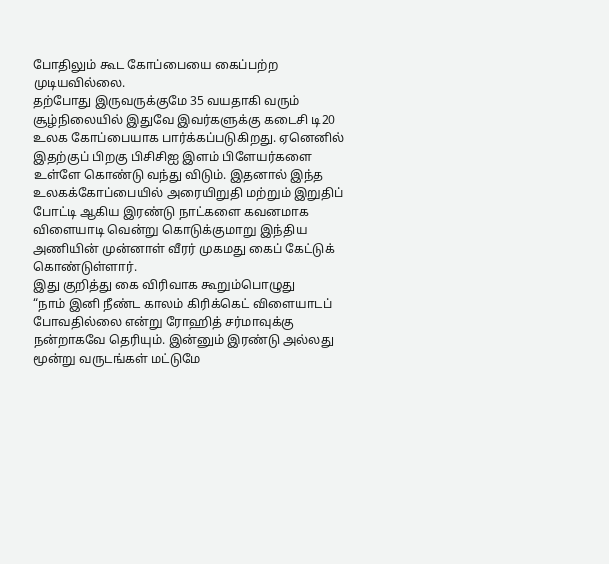போதிலும் கூட கோப்பையை கைப்பற்ற முடியவில்லை.
தற்போது இருவருக்குமே 35 வயதாகி வரும் சூழ்நிலையில் இதுவே இவர்களுக்கு கடைசி டி20 உலக கோப்பையாக பார்க்கப்படுகிறது. ஏனெனில் இதற்குப் பிறகு பிசிசிஐ இளம் பிளேயர்களை உள்ளே கொண்டு வந்து விடும். இதனால் இந்த உலகக்கோப்பையில் அரையிறுதி மற்றும் இறுதிப் போட்டி ஆகிய இரண்டு நாட்களை கவனமாக விளையாடி வென்று கொடுக்குமாறு இந்திய அணியின் முன்னாள் வீரர் முகமது கைப் கேட்டுக் கொண்டுள்ளார்.
இது குறித்து கை விரிவாக கூறும்பொழுது
“நாம் இனி நீண்ட காலம் கிரிக்கெட் விளையாடப் போவதில்லை என்று ரோஹித் சர்மாவுக்கு நன்றாகவே தெரியும். இன்னும் இரண்டு அல்லது மூன்று வருடங்கள் மட்டுமே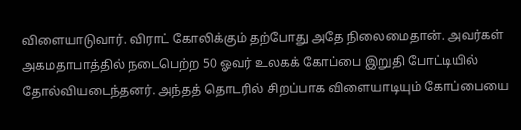விளையாடுவார். விராட் கோலிக்கும் தற்போது அதே நிலைமைதான். அவர்கள் அகமதாபாத்தில் நடைபெற்ற 50 ஓவர் உலகக் கோப்பை இறுதி போட்டியில் தோல்வியடைந்தனர். அந்தத் தொடரில் சிறப்பாக விளையாடியும் கோப்பையை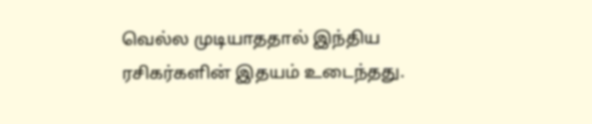வெல்ல முடியாததால் இந்திய ரசிகர்களின் இதயம் உடைந்தது.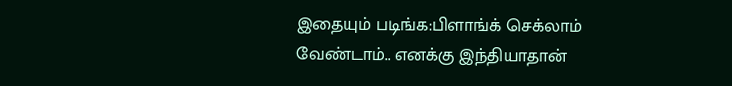இதையும் படிங்க:பிளாங்க் செக்லாம் வேண்டாம்.. எனக்கு இந்தியாதான்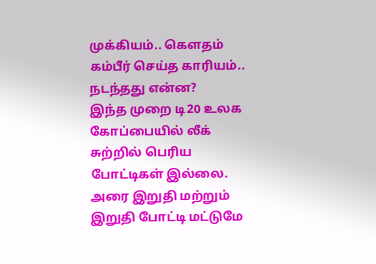முக்கியம்.. கௌதம் கம்பீர் செய்த காரியம்.. நடந்தது என்ன?
இந்த முறை டி20 உலக கோப்பையில் லீக் சுற்றில் பெரிய போட்டிகள் இல்லை. அரை இறுதி மற்றும் இறுதி போட்டி மட்டுமே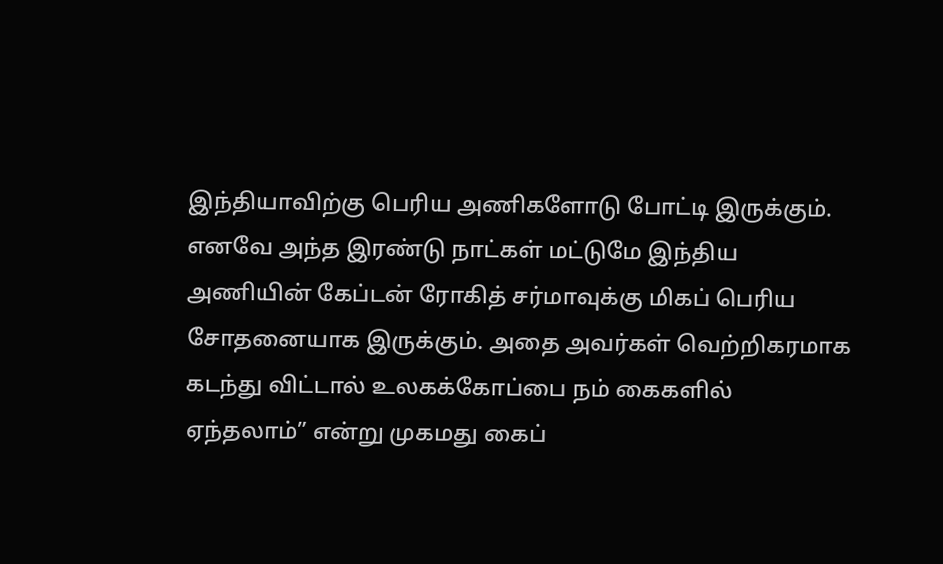இந்தியாவிற்கு பெரிய அணிகளோடு போட்டி இருக்கும். எனவே அந்த இரண்டு நாட்கள் மட்டுமே இந்திய அணியின் கேப்டன் ரோகித் சர்மாவுக்கு மிகப் பெரிய சோதனையாக இருக்கும். அதை அவர்கள் வெற்றிகரமாக கடந்து விட்டால் உலகக்கோப்பை நம் கைகளில் ஏந்தலாம்” என்று முகமது கைப்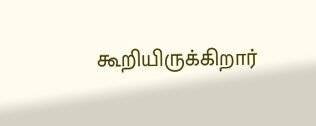கூறியிருக்கிறார்